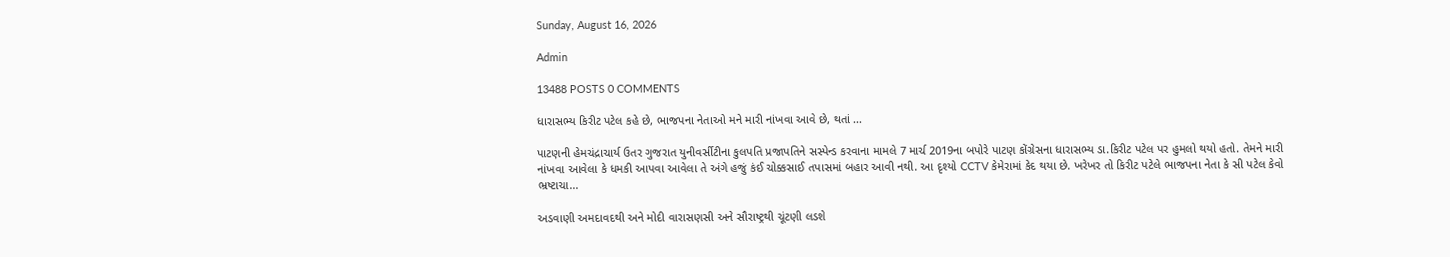Sunday, August 16, 2026

Admin

13488 POSTS 0 COMMENTS

ધારાસભ્ય કિરીટ પટેલ કહે છે, ભાજપના નેતાઓ મને મારી નાંખવા આવે છે, થતાં ...

પાટણની હેમચંદ્રાચાર્ય ઉતર ગુજરાત યુનીવર્સીટીના કુલપતિ પ્રજાપતિને સસ્પેન્ડ કરવાના મામલે 7 માર્ચ 2019ના બપોરે પાટણ કોંગ્રેસના ધારાસભ્ય ડા.કિરીટ પટેલ પર હુમલો થયો હતો. તેમને મારી નાંખવા આવેલા કે ધમકી આપવા આવેલા તે અંગે હજું કંઈ ચોક્કસાઈ તપાસમાં બહાર આવી નથી. આ દૃશ્યો CCTV કેમેરામાં કેદ થયા છે. ખરેખર તો કિરીટ પટેલે ભાજપના નેતા કે સી પટેલ કેવો ભ્રષ્ટાચા...

અડવાણી અમદાવદથી અને મોદી વારાસણસી અને સૌરાષ્ટ્રથી ચૂંટણી લડશે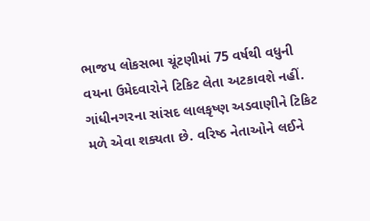ભાજપ લોકસભા ચૂંટણીમાં 75 વર્ષથી વધુની વયના ઉમેદવારોને ટિકિટ લેતા અટકાવશે નહીં. ગાંધીનગરના સાંસદ લાલકૃષ્ણ અડવાણીને ટિકિટ મળે એવા શક્યતા છે. વરિષ્ઠ નેતાઓને લઈને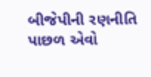બીજેપીની રણનીતિ પાછળ એવો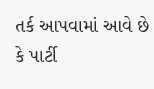તર્ક આપવામાં આવે છે કે પાર્ટી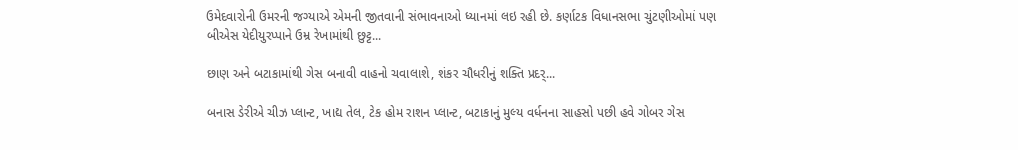ઉમેદવારોની ઉમરની જગ્યાએ એમની જીતવાની સંભાવનાઓ ધ્યાનમાં લઇ રહી છે. કર્ણાટક વિધાનસભા ચુંટણીઓમાં પણ બીએસ યેદીયુરપ્પાને ઉમ્ર રેખામાંથી છુટ્ટ...

છાણ અને બટાકામાંથી ગેસ બનાવી વાહનો ચવાલાશે, શંકર ચૌધરીનું શક્તિ પ્રદર્...

બનાસ ડેરીએ ચીઝ પ્લાન્ટ, ખાદ્ય તેલ, ટેક હોમ રાશન પ્લાન્ટ, બટાકાનું મુલ્ય વર્ધનના સાહસો પછી હવે ગોબર ગેસ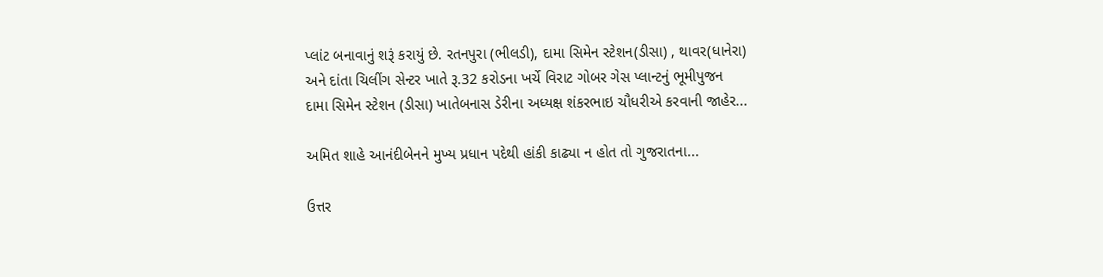પ્લાંટ બનાવાનું શરૂં કરાયું છે. રતનપુરા (ભીલડી), દામા સિમેન સ્ટેશન(ડીસા) , થાવર(ધાનેરા) અને દાંતા ચિલીંગ સેન્ટર ખાતે રૂ.32 કરોડના ખર્ચે વિરાટ ગોબર ગેસ પ્લાન્ટનું ભૂમીપુજન દામા સિમેન સ્ટેશન (ડીસા) ખાતેબનાસ ડેરીના અધ્યક્ષ શંકરભાઇ ચૌધરીએ કરવાની જાહેર...

અમિત શાહે આનંદીબેનને મુખ્ય પ્રધાન પદેથી હાંકી કાઢ્યા ન હોત તો ગુજરાતના...

ઉત્તર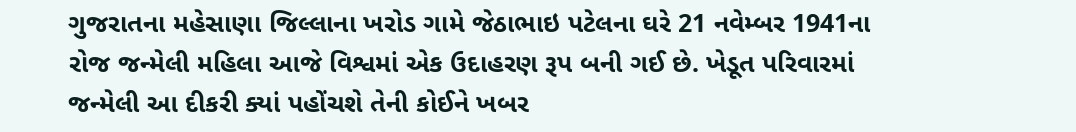ગુજરાતના મહેસાણા જિલ્લાના ખરોડ ગામે જેઠાભાઇ પટેલના ઘરે 21 નવેમ્બર 1941ના રોજ જન્મેલી મહિલા આજે વિશ્વમાં એક ઉદાહરણ રૂપ બની ગઈ છે. ખેડૂત પરિવારમાં જન્મેલી આ દીકરી ક્યાં પહોંચશે તેની કોઈને ખબર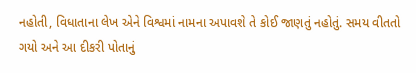નહોતી, વિધાતાના લેખ એને વિશ્વમાં નામના અપાવશે તે કોઈ જાણતું નહોતું. સમય વીતતો ગયો અને આ દીકરી પોતાનું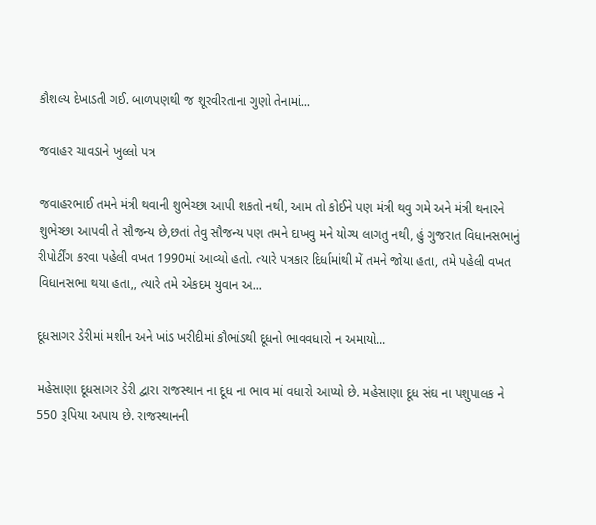કૌશલ્ય દેખાડતી ગઈ. બાળપણથી જ શૂરવીરતાના ગુણો તેનામાં...

જવાહર ચાવડાને ખુલ્લો પત્ર

જવાહરભાઈ તમને મંત્રી થવાની શુભેચ્છા આપી શકતો નથી, આમ તો કોઈને પણ મંત્રી થવુ ગમે અને મંત્રી થનારને શુભેચ્છા આપવી તે સૌજન્ય છે,છતાં તેવુ સૌજન્ય પણ તમને દાખવુ મને યોગ્ય લાગતુ નથી, હું ગુજરાત વિધાનસભાનું રીપોર્ટીંગ કરવા પહેલી વખત 1990માં આવ્યો હતો. ત્યારે પત્રકાર દિર્ધામાંથી મેં તમને જોયા હતા, તમે પહેલી વખત વિધાનસભા થયા હતા,, ત્યારે તમે એકદમ યુવાન અ...

દૂધસાગર ડેરીમાં મશીન અને ખાંડ ખરીદીમાં કૌભાંડથી દૂધનો ભાવવધારો ન અમાયો...

મહેસાણા દૂધસાગર ડેરી દ્વારા રાજસ્થાન ના દૂધ ના ભાવ માં વધારો આપ્યો છે. મહેસાણા દૂધ સંઘ ના પશુપાલક ને 550 રૂપિયા અપાય છે. રાજસ્થાનની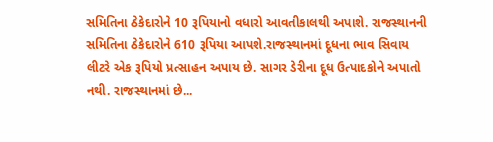સમિતિના ઠેકેદારોને 10 રૂપિયાનો વધારો આવતીકાલથી અપાશે. રાજસ્થાનની સમિતિના ઠેકેદારોને 610 રૂપિયા આપશે.રાજસ્થાનમાં દૂધના ભાવ સિવાય લીટરે એક રૂપિયો પ્રત્સાહન અપાય છે. સાગર ડેરીના દૂધ ઉત્પાદકોને અપાતો નથી. રાજસ્થાનમાં છે...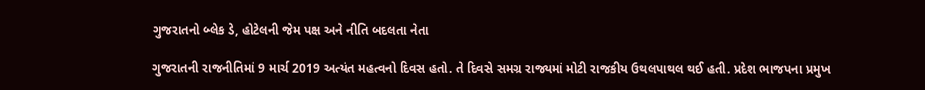ગુજરાતનો બ્લેક ડે, હોટેલની જેમ પક્ષ અને નીતિ બદલતા નેતા

ગુજરાતની રાજનીતિમાં 9 માર્ચ 2019 અત્યંત મહત્વનો દિવસ હતો. તે દિવસે સમગ્ર રાજ્યમાં મોટી રાજકીય ઉથલપાથલ થઈ હતી. પ્રદેશ ભાજપના પ્રમુખ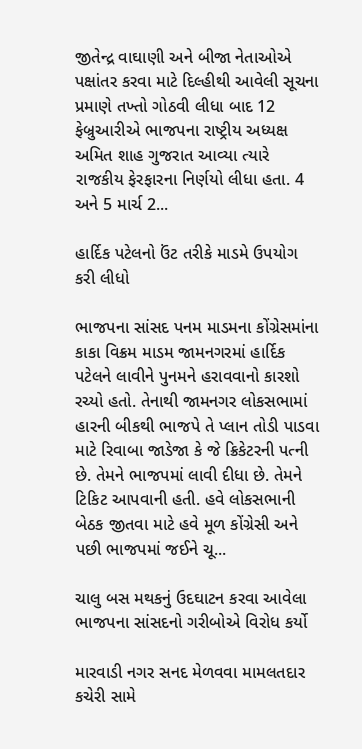જીતેન્દ્ર વાઘાણી અને બીજા નેતાઓએ પક્ષાંતર કરવા માટે દિલ્હીથી આવેલી સૂચના પ્રમાણે તખ્તો ગોઠવી લીધા બાદ 12 ફેબ્રુઆરીએ ભાજપના રાષ્ટ્રીય અધ્યક્ષ અમિત શાહ ગુજરાત આવ્યા ત્યારે રાજકીય ફેરફારના નિર્ણયો લીધા હતા. 4 અને 5 માર્ચ 2...

હાર્દિક પટેલનો ઉંટ તરીકે માડમે ઉપયોગ કરી લીધો

ભાજપના સાંસદ પનમ માડમના કોંગ્રેસમાંના કાકા વિક્રમ માડમ જામનગરમાં હાર્દિક પટેલને લાવીને પુનમને હરાવવાનો કારશો રચ્યો હતો. તેનાથી જામનગર લોકસભામાં હારની બીકથી ભાજપે તે પ્લાન તોડી પાડવા માટે રિવાબા જાડેજા કે જે ક્રિકેટરની પત્ની છે. તેમને ભાજપમાં લાવી દીધા છે. તેમને ટિકિટ આપવાની હતી. હવે લોકસભાની બેઠક જીતવા માટે હવે મૂળ કોંગ્રેસી અને પછી ભાજપમાં જઈને ચૂ...

ચાલુ બસ મથકનું ઉદઘાટન કરવા આવેલા ભાજપના સાંસદનો ગરીબોએ વિરોધ કર્યો

મારવાડી નગર સનદ મેળવવા મામલતદાર કચેરી સામે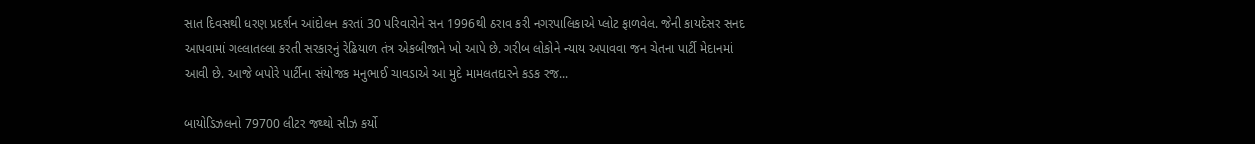સાત દિવસથી ધરણ પ્રદર્શન આંદોલન કરતાં 30 પરિવારોને સન 1996થી ઠરાવ કરી નગરપાલિકાએ પ્‍લોટ ફાળવેલ. જેની કાયદેસર સનદ આપવામાં ગલ્‍લાતલ્‍લા કરતી સરકારનું રેઢિયાળ તંત્ર એકબીજાને ખો આપે છે. ગરીબ લોકોને ન્‍યાય અપાવવા જન ચેતના પાર્ટી મેદાનમાં આવી છે. આજે બપોરે પાર્ટીના સંયોજક મનુભાઈ ચાવડાએ આ મુદે મામલતદારને કડક રજ...

બાયોડિઝલનો 79700 લીટર જથ્‍થો સીઝ કર્યો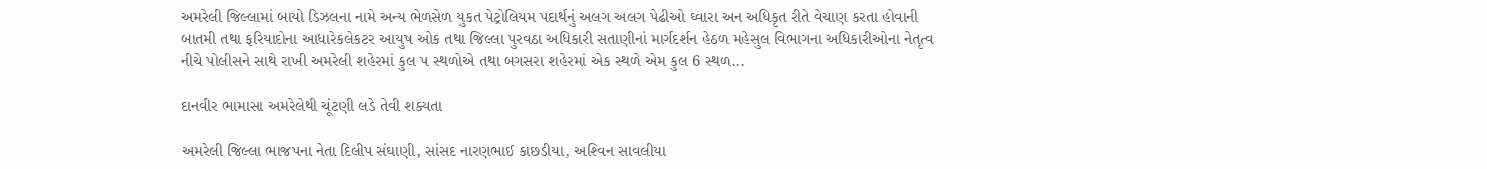અમરેલી જિલ્‍લામાં બાયો ડિઝલના નામે અન્‍ય ભેળસેળ યુકત પેટ્રોલિયમ પદાર્થનું અલગ અલગ પેઢીઓ ઘ્‍વારા અન અધિકૃત રીતે વેચાણ કરતા હોવાની બાતમી તથા ફરિયાદોના આધારેકલેકટર આયુષ ઓક તથા જિલ્‍લા પુરવઠા અધિકારી સતાણીનાં માર્ગદર્શન હેઠળ મહેસુલ વિભાગના અધિકારીઓના નેતૃત્‍વ નીચે પોલીસને સાથે રાખી અમરેલી શહેરમાં કુલ પ સ્‍થળોએ તથા બગસરા શહેરમાં એક સ્‍થળે એમ કુલ 6 સ્‍થળ...

દાનવીર ભામાસા અમરેલેથી ચૂંટણી લડે તેવી શક્યતા

અમરેલી જિલ્‍લા ભાજપના નેતા દિલીપ સંઘાણી, સાંસદ નારણભાઈ કાછડીયા, અશ્‍વિન સાવલીયા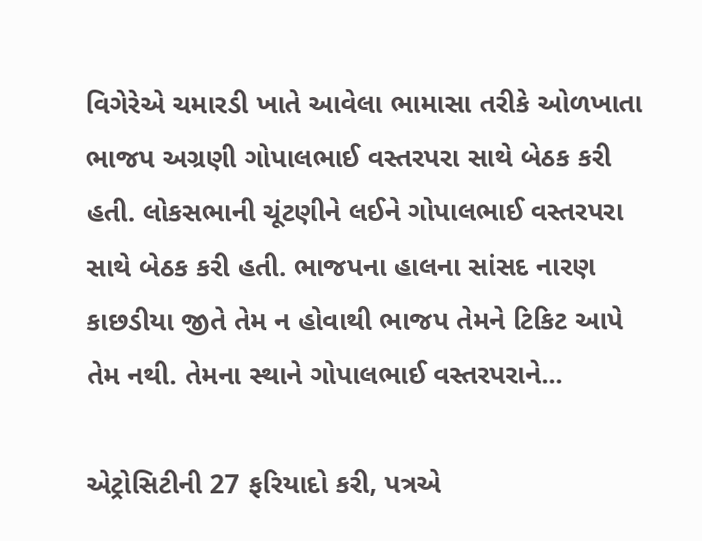વિગેરેએ ચમારડી ખાતે આવેલા ભામાસા તરીકે ઓળખાતા ભાજપ અગ્રણી ગોપાલભાઈ વસ્‍તરપરા સાથે બેઠક કરી હતી. લોકસભાની ચૂંટણીને લઈને ગોપાલભાઈ વસ્‍તરપરા સાથે બેઠક કરી હતી. ભાજપના હાલના સાંસદ નારણ કાછડીયા જીતે તેમ ન હોવાથી ભાજપ તેમને ટિકિટ આપે તેમ નથી. તેમના સ્થાને ગોપાલભાઈ વસ્‍તરપરાને...

એટ્રોસિટીની 27 ફરિયાદો કરી, પત્રએ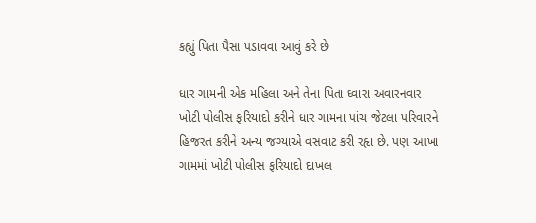કહ્યું પિતા પૈસા પડાવવા આવું કરે છે

ધાર ગામની એક મહિલા અને તેના પિતા ઘ્‍વારા અવારનવાર ખોટી પોલીસ ફરિયાદો કરીને ધાર ગામના પાંચ જેટલા પરિવારને હિજરત કરીને અન્‍ય જગ્‍યાએ વસવાટ કરી રહૃા છે. પણ આખા ગામમાં ખોટી પોલીસ ફરિયાદો દાખલ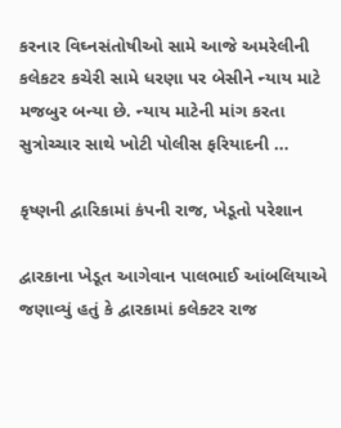કરનાર વિઘ્‍નસંતોષીઓ સામે આજે અમરેલીની કલેકટર કચેરી સામે ધરણા પર બેસીને ન્‍યાય માટે મજબુર બન્‍યા છે. ન્યાય માટેની માંગ કરતા સુત્રોચ્‍ચાર સાથે ખોટી પોલીસ ફરિયાદની ...

કૃષ્ણની દ્વારિકામાં કંપની રાજ, ખેડૂતો પરેશાન

દ્વારકાના ખેડૂત આગેવાન પાલભાઈ આંબલિયાએ જણાવ્યું હતું કે દ્વારકામાં કલેક્ટર રાજ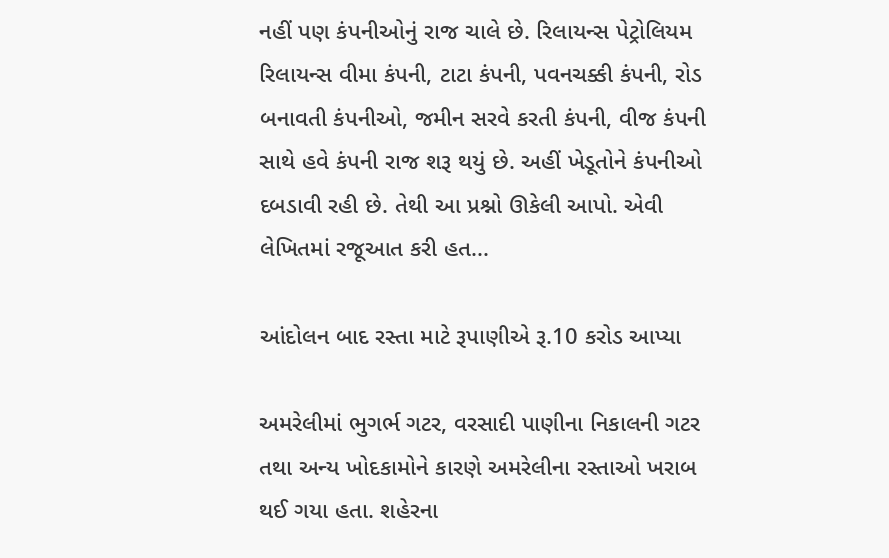નહીં પણ કંપનીઓનું રાજ ચાલે છે. રિલાયન્સ પેટ્રોલિયમ  રિલાયન્સ વીમા કંપની, ટાટા કંપની, પવનચક્કી કંપની, રોડ બનાવતી કંપનીઓ, જમીન સરવે કરતી કંપની, વીજ કંપની સાથે હવે કંપની રાજ શરૂ થયું છે. અહીં ખેડૂતોને કંપનીઓ દબડાવી રહી છે. તેથી આ પ્રશ્નો ઊકેલી આપો. એવી લેખિતમાં રજૂઆત કરી હત...

આંદોલન બાદ રસ્તા માટે રૂપાણીએ રૂ.10 કરોડ આપ્યા

અમરેલીમાં ભુગર્ભ ગટર, વરસાદી પાણીના નિકાલની ગટર તથા અન્‍ય ખોદકામોને કારણે અમરેલીના રસ્‍તાઓ ખરાબ થઈ ગયા હતા. શહેરના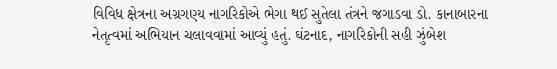વિવિધ ક્ષેત્રના અગ્રગણ્‍ય નાગરિકોએ ભેગા થઈ સુતેલા તંત્રને જગાડવા ડો. કાનાબારના નેતૃત્‍વમાં અભિયાન ચલાવવામાં આવ્યું હતું. ઘંટનાદ, નાગરિકોની સહી ઝુંબેશ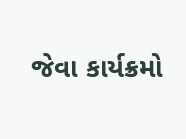જેવા કાર્યક્રમો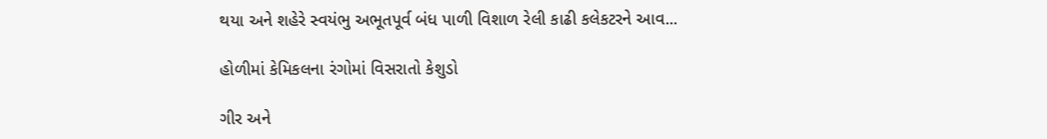થયા અને શહેરે સ્‍વયંભુ અભૂતપૂર્વ બંધ પાળી વિશાળ રેલી કાઢી કલેકટરને આવ...

હોળીમાં કેમિકલના રંગોમાં વિસરાતો કેશુડો

ગીર અને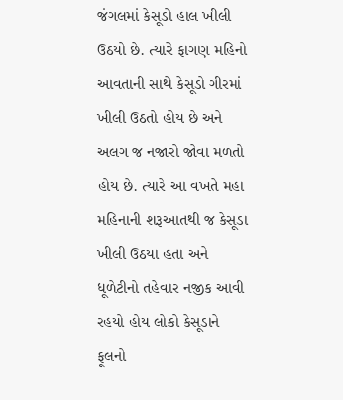જંગલમાં કેસૂડો હાલ ખીલી ઉઠયો છે. ત્‍યારે ફાગણ મહિનો આવતાની સાથે કેસૂડો ગીરમાં ખીલી ઉઠતો હોય છે અને અલગ જ નજારો જોવા મળતો હોય છે. ત્‍યારે આ વખતે મહા મહિનાની શરૂઆતથી જ કેસૂડા ખીલી ઉઠયા હતા અને ધૂળેટીનો તહેવાર નજીક આવી રહયો હોય લોકો કેસૂડાને ફૂલનો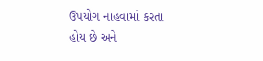ઉપયોગ નાહવામાં કરતા હોય છે અને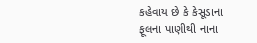કહેવાય છે કે કેસૂડાના ફૂલના પાણીથી નાના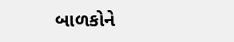બાળકોને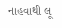નાહવાથી લૂ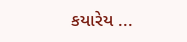કયારેય ...